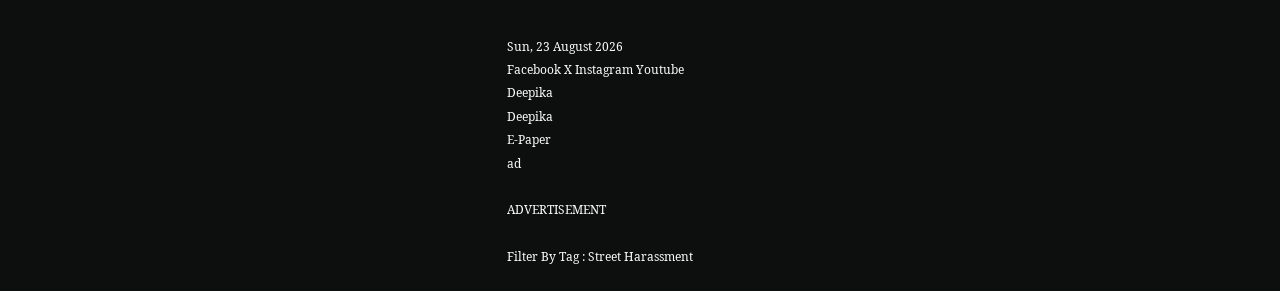Sun, 23 August 2026
Facebook X Instagram Youtube
Deepika
Deepika
E-Paper
ad

ADVERTISEMENT

Filter By Tag : Street Harassment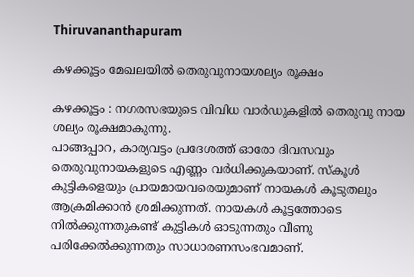Thiruvananthapuram

കഴക്കൂട്ടം മേഖലയിൽ തെരുവുനായശല്യം രൂക്ഷം

കഴക്കൂട്ടം : നഗരസഭയുടെ വിവിധ വാർഡുകളിൽ തെരുവു നായ ശല്യം രൂക്ഷമാകുന്നു.
പാങ്ങപ്പാറ, കാര്യവട്ടം പ്രദേശത്ത് ഓരോ ദിവസവും തെരുവുനായകളുടെ എണ്ണം വർധിക്കുകയാണ്. സ്‌കൂൾ കുട്ടികളെയും പ്രായമായവരെയുമാണ് നായകൾ കൂടുതലും ആക്രമിക്കാൻ ശ്രമിക്കുന്നത്. നായകൾ കൂട്ടത്തോടെ നിൽക്കുന്നതുകണ്ട് കുട്ടികൾ ഓടുന്നതും വീണു പരിക്കേൽക്കുന്നതും സാധാരണസംഭവമാണ്.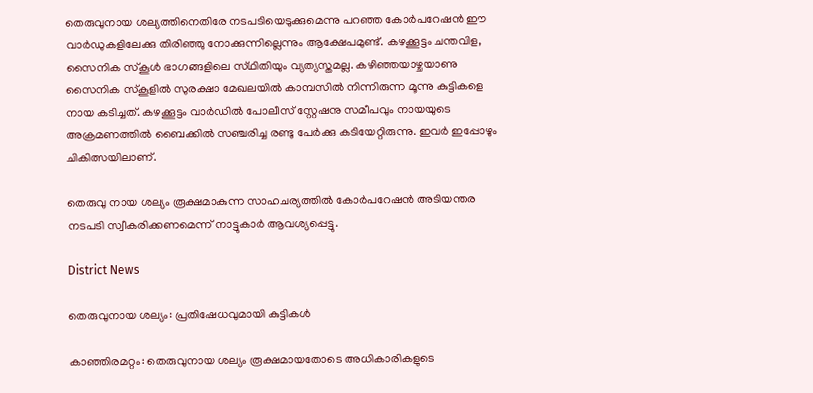തെരുവുനായ ശല്യത്തിനെതിരേ നടപടിയെടുക്കുമെന്നു പറഞ്ഞ കോർപറേഷൻ ഈ വാർഡുകളിലേക്കു തിരിഞ്ഞു നോക്കുന്നില്ലെന്നും ആക്ഷേപമുണ്ട്. കഴക്കൂട്ടം ചന്തവിള, സൈനിക സ്കൂൾ ഭാഗങ്ങളിലെ സ്‌ഥിതിയും വ്യത്യസ്തമല്ല. കഴിഞ്ഞയാഴ്ചയാണു സൈനിക സ്‌കൂളിൽ സുരക്ഷാ മേഖലയിൽ കാമ്പസിൽ നിന്നിരുന്ന മൂന്നു കുട്ടികളെ നായ കടിച്ചത്. കഴക്കൂട്ടം വാർഡിൽ പോലീസ് സ്റ്റേഷനു സമീപവും നായയുടെ അക്രമണത്തിൽ ബൈക്കിൽ സഞ്ചരിച്ച രണ്ടു പേർക്കു കടിയേറ്റിരുന്നു. ഇവർ ഇപ്പോഴും ചികിത്സയിലാണ്.

തെരുവു നായ ശല്യം രൂക്ഷമാകുന്ന സാഹചര്യത്തിൽ കോർപറേഷൻ അടിയന്തര നടപടി സ്വീകരിക്കണമെന്ന് നാട്ടുകാർ ആവശ്യപ്പെട്ടു.

District News

തെരുവുനായ ശല്യം: പ്രതിഷേധവുമായി കുട്ടികള്‍

കാഞ്ഞിരമറ്റം: തെരുവുനായ ശല്യം രൂക്ഷമായതോടെ അധികാരികളുടെ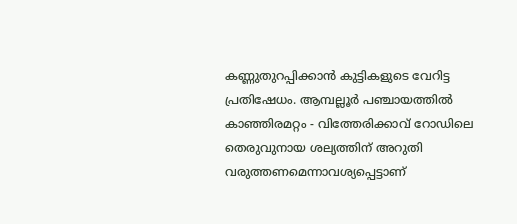കണ്ണുതുറപ്പിക്കാന്‍ കുട്ടികളുടെ വേറിട്ട പ്രതിഷേധം. ആമ്പല്ലൂര്‍ പഞ്ചായത്തിൽ കാഞ്ഞിരമറ്റം - വിത്തേരിക്കാവ് റോഡിലെ തെരുവുനായ ശല്യത്തിന് അറുതി വരുത്തണമെന്നാവശ്യപ്പെട്ടാണ്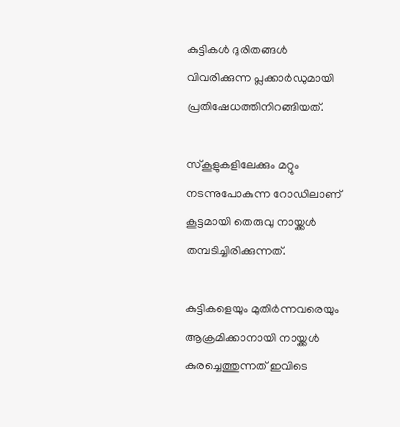കുട്ടികള്‍ ദുരിതങ്ങള്‍ വിവരിക്കുന്ന പ്ലക്കാര്‍ഡുമായി പ്രതിഷേധത്തിനിറങ്ങിയത്.

സ്‌കൂളുകളിലേക്കും മറ്റും നടന്നുപോകുന്ന റോഡിലാണ് കൂട്ടമായി തെരുവു നായ്ക്കള്‍ തമ്പടിച്ചിരിക്കുന്നത്.

കുട്ടികളെയും മുതിര്‍ന്നവരെയും ആക്രമിക്കാനായി നായ്ക്കള്‍ കുരച്ചെത്തുന്നത് ഇവിടെ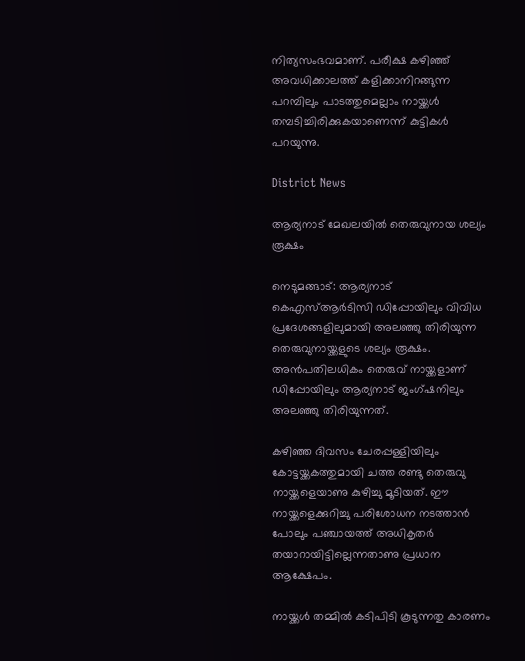നിത്യസംഭവമാണ്. പരീക്ഷ കഴിഞ്ഞ് അവധിക്കാലത്ത് കളിക്കാനിറങ്ങുന്ന പറമ്പിലും പാടത്തുമെല്ലാം നായ്ക്കള്‍ തമ്പടിച്ചിരിക്കുകയാണെന്ന് കുട്ടികൾ പറയുന്നു.

District News

ആര്യനാട് മേഖലയിൽ തെരുവുനായ ശല്യം രൂക്ഷം

നെടുമങ്ങാട്: ആര്യനാട് കെഎസ്ആർടിസി ഡിപ്പോയിലും വിവിധ പ്രദേശങ്ങളിലുമായി അലഞ്ഞു തിരിയുന്ന തെരുവുനായ്ക്കളുടെ ശല്യം രൂക്ഷം. അൻപതിലധികം തെരുവ് നായ്ക്കളാണ് ഡിപ്പോയിലും ആര്യനാട് ജംഗ്ഷനിലും അലഞ്ഞു തിരിയുന്നത്.

കഴിഞ്ഞ ദിവസം ചേരപ്പള്ളിയിലും കോട്ടയ്ക്കകത്തുമായി ചത്ത രണ്ടു തെരുവു നായ്ക്കളെയാണു കുഴിച്ചു മൂടിയത്. ഈ നായ്ക്കളെക്കുറിച്ചു പരിശോധന നടത്താൻ പോലും പഞ്ചായത്ത് അധികൃതർ തയാറായിട്ടില്ലെന്നതാണു പ്രധാന ആക്ഷേപം.

നായ്ക്കൾ തമ്മിൽ കടിപിടി കൂടുന്നതു കാരണം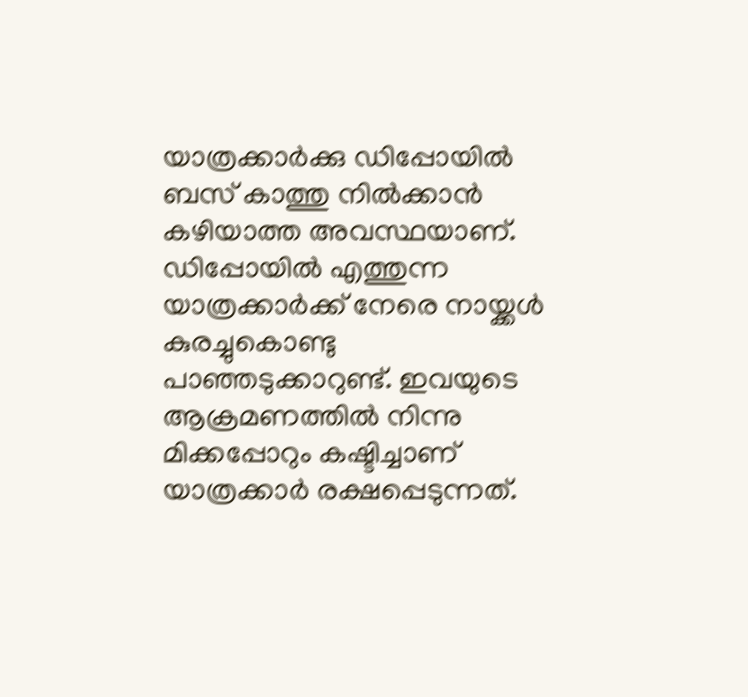യാത്രക്കാർക്കു ഡിപ്പോയിൽ ബസ് കാത്തു നിൽക്കാൻ കഴിയാത്ത അവസ്ഥയാണ്. ഡിപ്പോയിൽ എത്തുന്ന യാത്രക്കാർക്ക് നേരെ നായ്ക്കൾ കുരച്ചുകെ‌ാണ്ടു പാഞ്ഞടുക്കാറുണ്ട്. ഇവയുടെ ആക്രമണത്തിൽ നിന്നു മിക്കപ്പോറും കഷ്ടിച്ചാണ് യാത്രക്കാർ രക്ഷപ്പെടുന്നത്.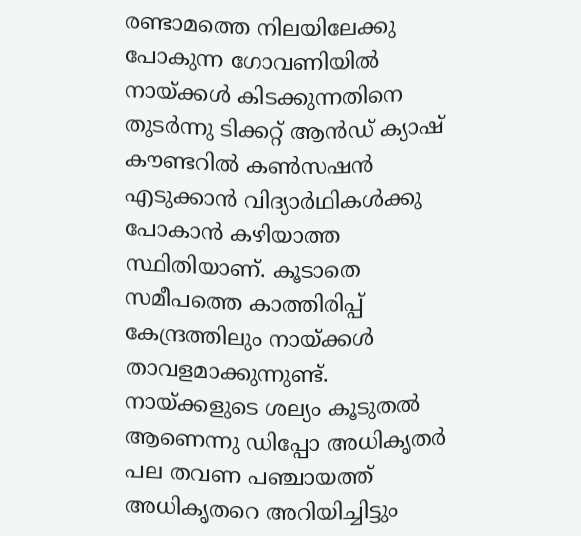രണ്ടാമത്തെ നിലയിലേക്കു പോകുന്ന ഗോവണിയിൽ നായ്ക്കൾ കിടക്കുന്നതിനെ തുടർന്നു ടിക്കറ്റ് ആൻഡ് ക്യാഷ് കൗണ്ടറിൽ കൺസഷൻ എടുക്കാൻ വിദ്യാർഥികൾക്കു പോകാൻ കഴിയാത്ത സ്ഥിതിയാണ്. കൂടാതെ സമീപത്തെ കാത്തിരിപ്പ് കേന്ദ്രത്തിലും നായ്ക്കൾ താവളമാക്കുന്നുണ്ട്. നായ്ക്കളുടെ ശല്യം കൂടുതൽ ആണെന്നു ഡിപ്പോ അധികൃതർ പല തവണ പഞ്ചായത്ത് അധികൃതറെ അറിയിച്ചിട്ടും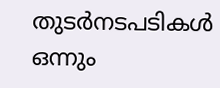തുടർനടപടികൾ ഒന്നും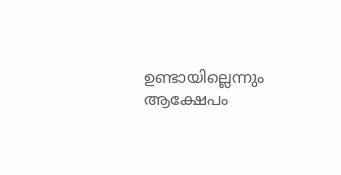ഉണ്ടായില്ലെന്നും ആക്ഷേപം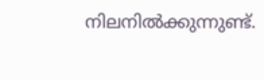നിലനിൽക്കുന്നുണ്ട്.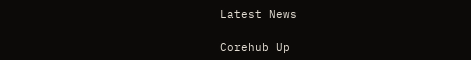Latest News

Corehub Up